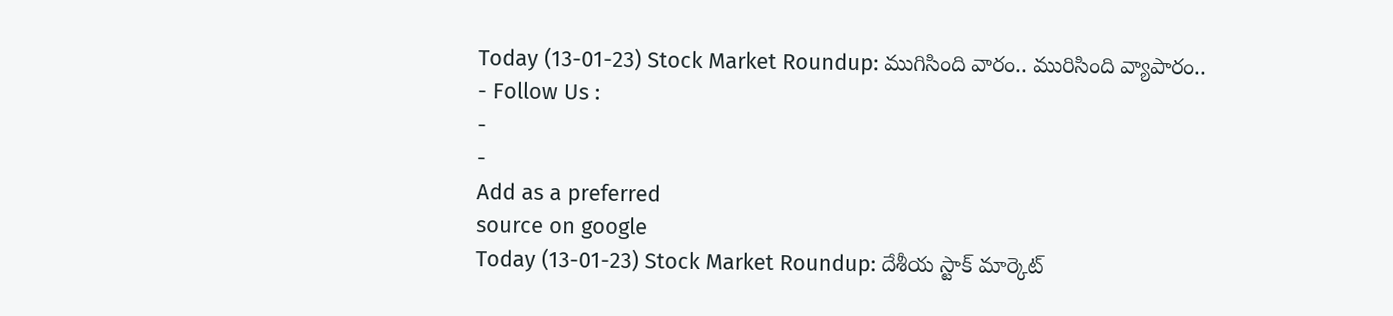Today (13-01-23) Stock Market Roundup: ముగిసింది వారం.. మురిసింది వ్యాపారం..
- Follow Us :
-
-
Add as a preferred
source on google
Today (13-01-23) Stock Market Roundup: దేశీయ స్టాక్ మార్కెట్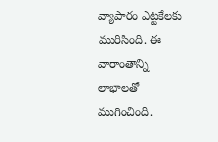వ్యాపారం ఎట్టకేలకు మురిసింది. ఈ వారాంతాన్ని లాభాలతో ముగించింది.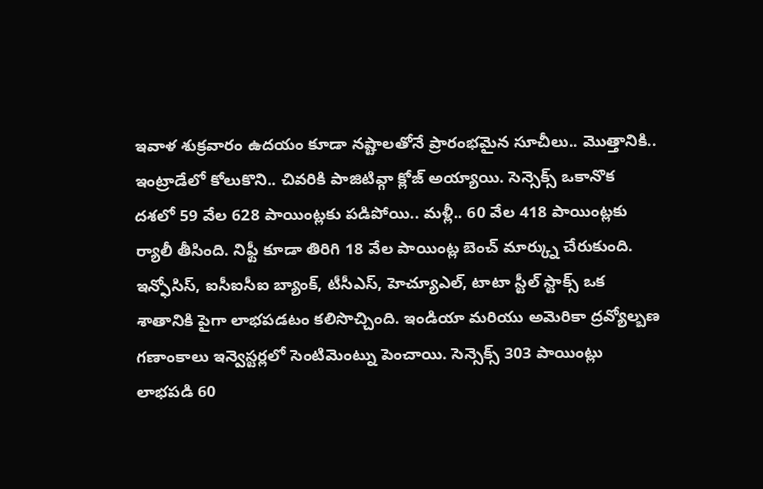ఇవాళ శుక్రవారం ఉదయం కూడా నష్టాలతోనే ప్రారంభమైన సూచీలు.. మొత్తానికి.. ఇంట్రాడేలో కోలుకొని.. చివరికి పాజిటివ్గా క్లోజ్ అయ్యాయి. సెన్సెక్స్ ఒకానొక దశలో 59 వేల 628 పాయింట్లకు పడిపోయి.. మళ్లీ.. 60 వేల 418 పాయింట్లకు ర్యాలీ తీసింది. నిఫ్టీ కూడా తిరిగి 18 వేల పాయింట్ల బెంచ్ మార్క్ను చేరుకుంది.
ఇన్ఫోసిస్, ఐసీఐసీఐ బ్యాంక్, టీసీఎస్, హెచ్యూఎల్, టాటా స్టీల్ స్టాక్స్ ఒక శాతానికి పైగా లాభపడటం కలిసొచ్చింది. ఇండియా మరియు అమెరికా ద్రవ్యోల్బణ గణాంకాలు ఇన్వెస్టర్లలో సెంటిమెంట్ను పెంచాయి. సెన్సెక్స్ 303 పాయింట్లు లాభపడి 60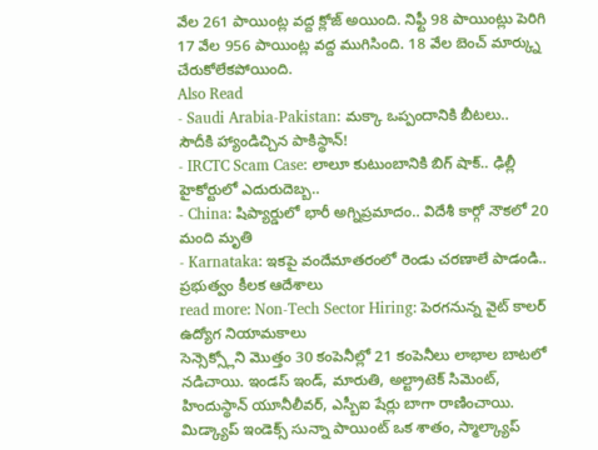వేల 261 పాయింట్ల వద్ద క్లోజ్ అయింది. నిఫ్టీ 98 పాయింట్లు పెరిగి 17 వేల 956 పాయింట్ల వద్ద ముగిసింది. 18 వేల బెంచ్ మార్క్ను చేరుకోలేకపోయింది.
Also Read
- Saudi Arabia-Pakistan: మక్కా ఒప్పందానికి బీటలు.. సౌదీకి హ్యాండిచ్చిన పాకిస్థాన్!
- IRCTC Scam Case: లాలూ కుటుంబానికి బిగ్ షాక్.. ఢిల్లీ హైకోర్టులో ఎదురుదెబ్బ..
- China: షిప్యార్డులో భారీ అగ్నిప్రమాదం.. విదేశీ కార్గో నౌకలో 20 మంది మృతి
- Karnataka: ఇకపై వందేమాతరంలో రెండు చరణాలే పాడండి.. ప్రభుత్వం కీలక ఆదేశాలు
read more: Non-Tech Sector Hiring: పెరగనున్న వైట్ కాలర్ ఉద్యోగ నియామకాలు
సెన్సెక్స్లోని మొత్తం 30 కంపెనీల్లో 21 కంపెనీలు లాభాల బాటలో నడిచాయి. ఇండస్ ఇండ్, మారుతి, అల్ట్రాటెక్ సిమెంట్, హిందుస్థాన్ యూనీలీవర్, ఎస్బీఐ షేర్లు బాగా రాణించాయి. మిడ్క్యాప్ ఇండెక్స్ సున్నా పాయింట్ ఒక శాతం, స్మాల్క్యాప్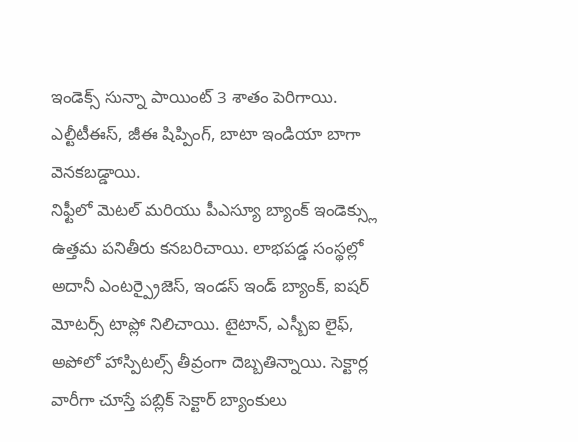ఇండెక్స్ సున్నా పాయింట్ 3 శాతం పెరిగాయి. ఎల్టీటీఈస్, జీఈ షిప్పింగ్, బాటా ఇండియా బాగా వెనకబడ్డాయి.
నిఫ్టీలో మెటల్ మరియు పీఎస్యూ బ్యాంక్ ఇండెక్స్లు ఉత్తమ పనితీరు కనబరిచాయి. లాభపడ్డ సంస్థల్లో అదానీ ఎంటర్ప్రైజెస్, ఇండస్ ఇండ్ బ్యాంక్, ఐషర్ మోటర్స్ టాప్లో నిలిచాయి. టైటాన్, ఎస్బీఐ లైఫ్, అపోలో హాస్పిటల్స్ తీవ్రంగా దెబ్బతిన్నాయి. సెక్టార్ల వారీగా చూస్తే పబ్లిక్ సెక్టార్ బ్యాంకులు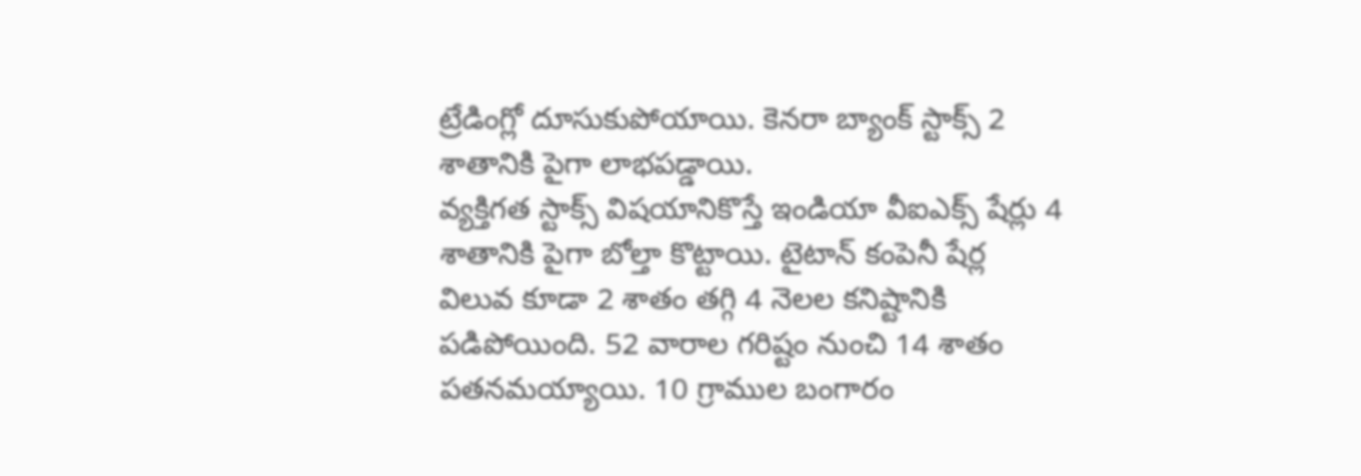ట్రేడింగ్లో దూసుకుపోయాయి. కెనరా బ్యాంక్ స్టాక్స్ 2 శాతానికి పైగా లాభపడ్డాయి.
వ్యక్తిగత స్టాక్స్ విషయానికొస్తే ఇండియా వీఐఎక్స్ షేర్లు 4 శాతానికి పైగా బోల్తా కొట్టాయి. టైటాన్ కంపెనీ షేర్ల విలువ కూడా 2 శాతం తగ్గి 4 నెలల కనిష్టానికి పడిపోయింది. 52 వారాల గరిష్టం నుంచి 14 శాతం పతనమయ్యాయి. 10 గ్రాముల బంగారం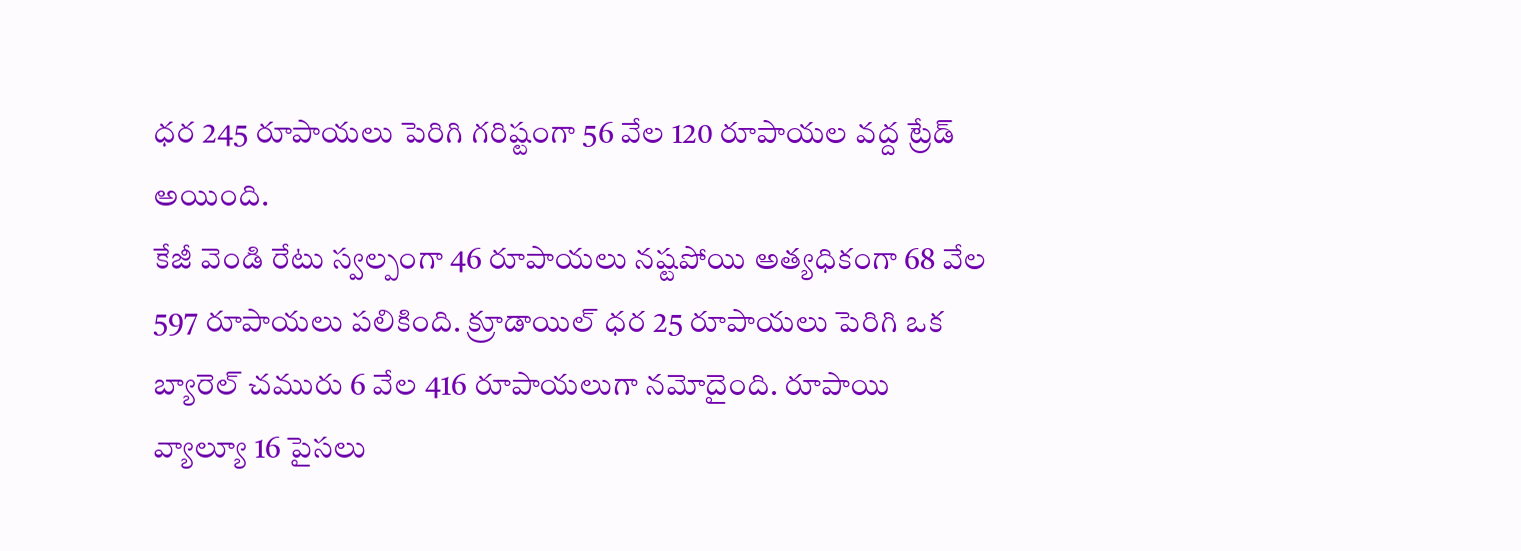ధర 245 రూపాయలు పెరిగి గరిష్టంగా 56 వేల 120 రూపాయల వద్ద ట్రేడ్ అయింది.
కేజీ వెండి రేటు స్వల్పంగా 46 రూపాయలు నష్టపోయి అత్యధికంగా 68 వేల 597 రూపాయలు పలికింది. క్రూడాయిల్ ధర 25 రూపాయలు పెరిగి ఒక బ్యారెల్ చమురు 6 వేల 416 రూపాయలుగా నమోదైంది. రూపాయి వ్యాల్యూ 16 పైసలు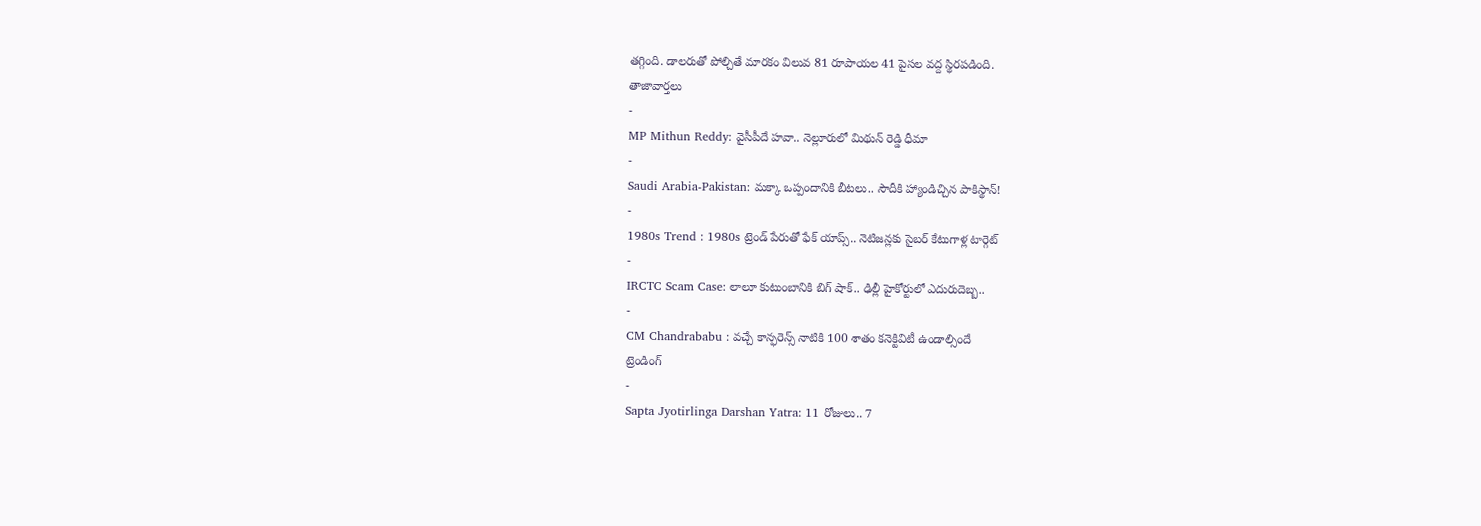తగ్గింది. డాలరుతో పోల్చితే మారకం విలువ 81 రూపాయల 41 పైసల వద్ద స్థిరపడింది.
తాజావార్తలు
-
MP Mithun Reddy: వైసీపీదే హవా.. నెల్లూరులో మిథున్ రెడ్డి ధీమా
-
Saudi Arabia-Pakistan: మక్కా ఒప్పందానికి బీటలు.. సౌదీకి హ్యాండిచ్చిన పాకిస్థాన్!
-
1980s Trend : 1980s ట్రెండ్ పేరుతో ఫేక్ యాప్స్.. నెటిజన్లకు సైబర్ కేటుగాళ్ల టార్గెట్
-
IRCTC Scam Case: లాలూ కుటుంబానికి బిగ్ షాక్.. ఢిల్లీ హైకోర్టులో ఎదురుదెబ్బ..
-
CM Chandrababu : వచ్చే కాన్ఫరెన్స్ నాటికి 100 శాతం కనెక్టివిటీ ఉండాల్సిందే
ట్రెండింగ్
-
Sapta Jyotirlinga Darshan Yatra: 11 రోజులు.. 7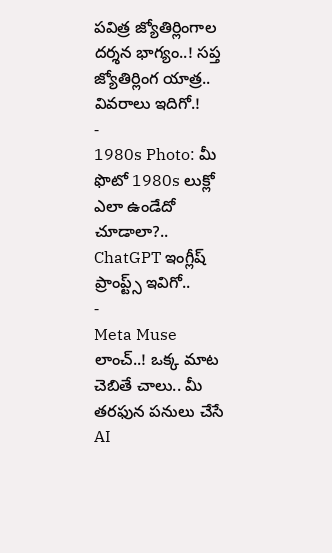పవిత్ర జ్యోతిర్లింగాల దర్శన భాగ్యం..! సప్త జ్యోతిర్లింగ యాత్ర.. వివరాలు ఇదిగో.!
-
1980s Photo: మీ ఫొటో 1980s లుక్లో ఎలా ఉండేదో చూడాలా?.. ChatGPT ఇంగ్లీష్ ప్రాంప్ట్స్ ఇవిగో..
-
Meta Muse లాంచ్..! ఒక్క మాట చెబితే చాలు.. మీ తరఫున పనులు చేసే AI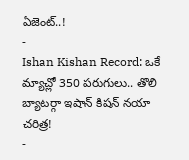ఏజెంట్..!
-
Ishan Kishan Record: ఒకే మ్యాచ్లో 350 పరుగులు.. తొలి బ్యాటర్గా ఇషాన్ కిషన్ నయా చరిత్ర!
-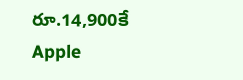రూ.14,900కే Apple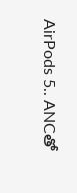AirPods 5.. ANCతో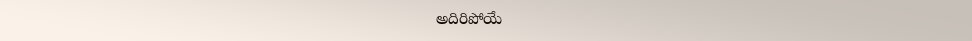అదిరిపోయే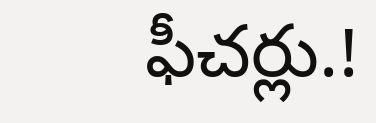ఫీచర్లు.!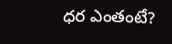ధర ఎంతంటే?